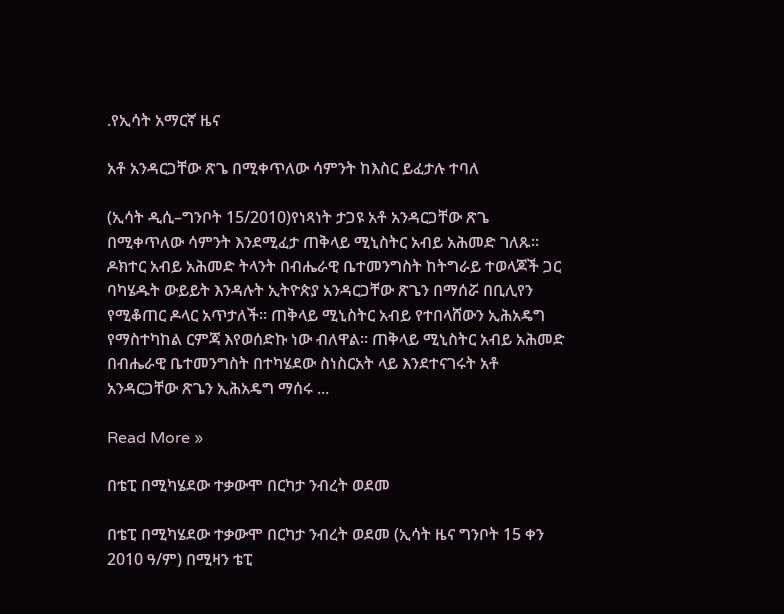.የኢሳት አማርኛ ዜና

አቶ አንዳርጋቸው ጽጌ በሚቀጥለው ሳምንት ከእስር ይፈታሉ ተባለ

(ኢሳት ዲሲ–ግንቦት 15/2010)የነጻነት ታጋዩ አቶ አንዳርጋቸው ጽጌ በሚቀጥለው ሳምንት እንደሚፈታ ጠቅላይ ሚኒስትር አብይ አሕመድ ገለጹ። ዶክተር አብይ አሕመድ ትላንት በብሔራዊ ቤተመንግስት ከትግራይ ተወላጆች ጋር ባካሄዱት ውይይት እንዳሉት ኢትዮጵያ አንዳርጋቸው ጽጌን በማሰሯ በቢሊየን የሚቆጠር ዶላር አጥታለች። ጠቅላይ ሚኒስትር አብይ የተበላሸውን ኢሕአዴግ የማስተካከል ርምጃ እየወሰድኩ ነው ብለዋል። ጠቅላይ ሚኒስትር አብይ አሕመድ በብሔራዊ ቤተመንግስት በተካሄደው ስነስርአት ላይ እንደተናገሩት አቶ አንዳርጋቸው ጽጌን ኢሕአዴግ ማሰሩ ...

Read More »

በቴፒ በሚካሄደው ተቃውሞ በርካታ ንብረት ወደመ

በቴፒ በሚካሄደው ተቃውሞ በርካታ ንብረት ወደመ (ኢሳት ዜና ግንቦት 15 ቀን 2010 ዓ/ም) በሚዛን ቴፒ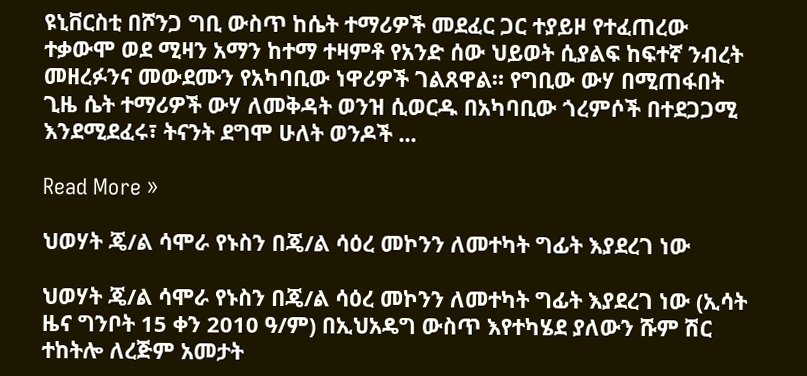ዩኒቨርስቲ በሾንጋ ግቢ ውስጥ ከሴት ተማሪዎች መደፈር ጋር ተያይዞ የተፈጠረው ተቃውሞ ወደ ሚዛን አማን ከተማ ተዛምቶ የአንድ ሰው ህይወት ሲያልፍ ከፍተኛ ንብረት መዘረፉንና መውደሙን የአካባቢው ነዋሪዎች ገልጸዋል። የግቢው ውሃ በሚጠፋበት ጊዜ ሴት ተማሪዎች ውሃ ለመቅዳት ወንዝ ሲወርዱ በአካባቢው ጎረምሶች በተደጋጋሚ እንደሚደፈሩ፣ ትናንት ደግሞ ሁለት ወንዶች ...

Read More »

ህወሃት ጄ/ል ሳሞራ የኑስን በጄ/ል ሳዕረ መኮንን ለመተካት ግፊት እያደረገ ነው

ህወሃት ጄ/ል ሳሞራ የኑስን በጄ/ል ሳዕረ መኮንን ለመተካት ግፊት እያደረገ ነው (ኢሳት ዜና ግንቦት 15 ቀን 2010 ዓ/ም) በኢህአዴግ ውስጥ እየተካሄደ ያለውን ሹም ሽር ተከትሎ ለረጅም አመታት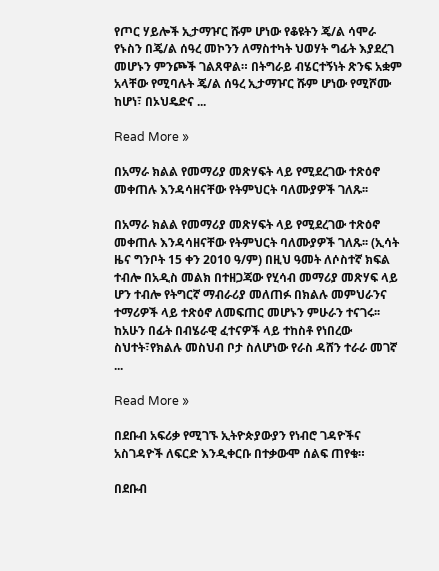የጦር ሃይሎች ኢታማዦር ሹም ሆነው የቆዩትን ጄ/ል ሳሞራ የኑስን በጄ/ል ሰዓረ መኮንን ለማስተካት ህወሃት ግፊት እያደረገ መሆኑን ምንጮች ገልጸዋል። በትግራይ ብሄርተኝነት ጽንፍ አቋም አላቸው የሚባሉት ጄ/ል ሰዓረ ኢታማዦር ሹም ሆነው የሚሾሙ ከሆነ፣ በኦህዴድና ...

Read More »

በአማራ ክልል የመማሪያ መጽሃፍት ላይ የሚደረገው ተጽዕኖ መቀጠሉ እንዳሳዘናቸው የትምህርት ባለሙያዎች ገለጹ፡፡

በአማራ ክልል የመማሪያ መጽሃፍት ላይ የሚደረገው ተጽዕኖ መቀጠሉ እንዳሳዘናቸው የትምህርት ባለሙያዎች ገለጹ፡፡ (ኢሳት ዜና ግንቦት 15 ቀን 2010 ዓ/ም) በዚህ ዓመት ለሶስተኛ ክፍል ተብሎ በአዲስ መልክ በተዘጋጃው የሂሳብ መማሪያ መጽሃፍ ላይ ሆን ተብሎ የትግርኛ ማብራሪያ መለጠፉ በክልሉ መምህራንና ተማሪዎች ላይ ተጽዕኖ ለመፍጠር መሆኑን ምሁራን ተናገሩ፡፡ ከአሁን በፊት በብሄራዊ ፈተናዎች ላይ ተከስቶ የነበረው ስህተት፣የክልሉ መስህብ ቦታ ስለሆነው የራስ ዳሸን ተራራ መገኛ ...

Read More »

በደቡብ አፍሪቃ የሚገኙ ኢትዮጵያውያን የነብሮ ገዳዮችና አስገዳዮች ለፍርድ እንዲቀርቡ በተቃውሞ ሰልፍ ጠየቁ።

በደቡብ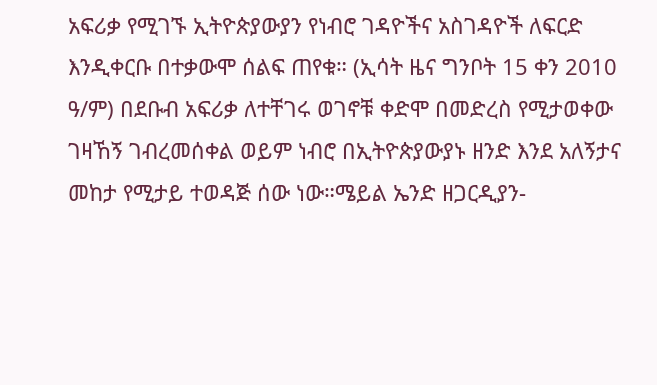አፍሪቃ የሚገኙ ኢትዮጵያውያን የነብሮ ገዳዮችና አስገዳዮች ለፍርድ እንዲቀርቡ በተቃውሞ ሰልፍ ጠየቁ። (ኢሳት ዜና ግንቦት 15 ቀን 2010 ዓ/ም) በደቡብ አፍሪቃ ለተቸገሩ ወገኖቹ ቀድሞ በመድረስ የሚታወቀው ገዛኸኝ ገብረመሰቀል ወይም ነብሮ በኢትዮጵያውያኑ ዘንድ እንደ አለኝታና መከታ የሚታይ ተወዳጅ ሰው ነው።ሜይል ኤንድ ዘጋርዲያን-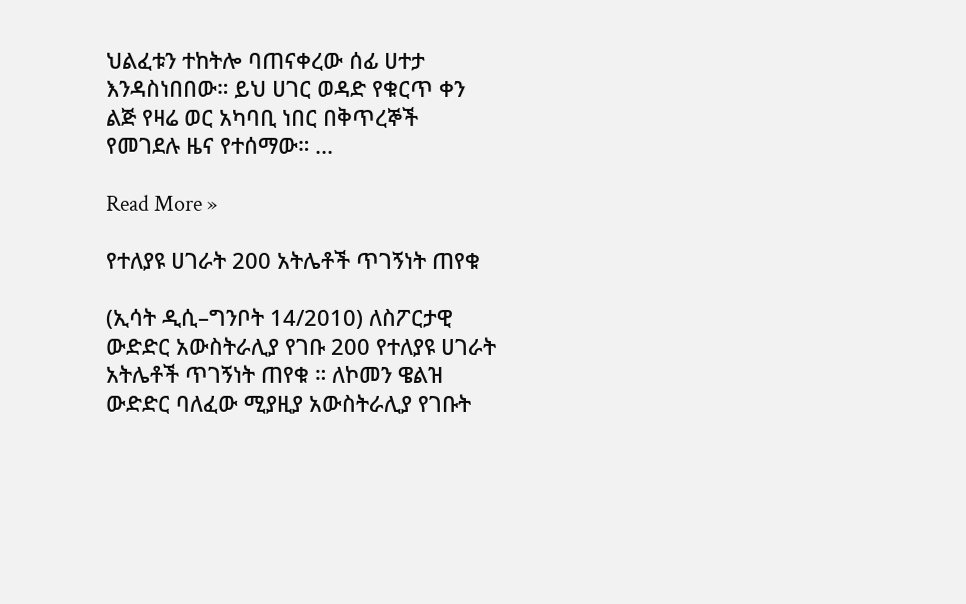ህልፈቱን ተከትሎ ባጠናቀረው ሰፊ ሀተታ እንዳስነበበው። ይህ ሀገር ወዳድ የቁርጥ ቀን ልጅ የዛሬ ወር አካባቢ ነበር በቅጥረኞች የመገደሉ ዜና የተሰማው። ...

Read More »

የተለያዩ ሀገራት 200 አትሌቶች ጥገኝነት ጠየቁ

(ኢሳት ዲሲ–ግንቦት 14/2010) ለስፖርታዊ ውድድር አውስትራሊያ የገቡ 200 የተለያዩ ሀገራት አትሌቶች ጥገኝነት ጠየቁ ። ለኮመን ዌልዝ ውድድር ባለፈው ሚያዚያ አውስትራሊያ የገቡት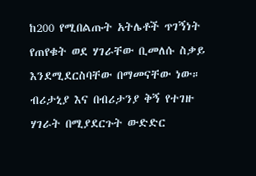ከ200 የሚበልጡት አትሌቶች ጥገኝነት የጠየቁት ወደ ሃገራቸው ቢመለሱ ስቃይ እንደሚደርስባቸው በማመናቸው ነው። ብሪታኒያ እና በብሪታንያ ቅኝ የተገዙ ሃገራት በሚያደርጉት ውድድር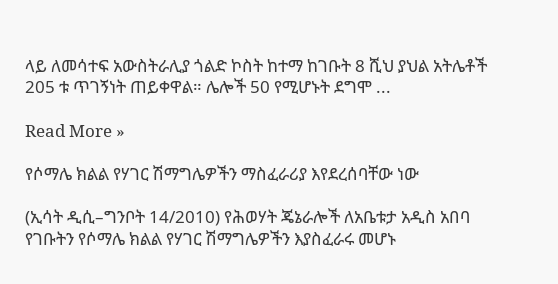ላይ ለመሳተፍ አውስትራሊያ ጎልድ ኮስት ከተማ ከገቡት 8 ሺህ ያህል አትሌቶች 205 ቱ ጥገኝነት ጠይቀዋል። ሌሎች 50 የሚሆኑት ደግሞ ...

Read More »

የሶማሌ ክልል የሃገር ሽማግሌዎችን ማስፈራሪያ እየደረሰባቸው ነው

(ኢሳት ዲሲ–ግንቦት 14/2010) የሕወሃት ጄኔራሎች ለአቤቱታ አዲስ አበባ የገቡትን የሶማሌ ክልል የሃገር ሽማግሌዎችን እያስፈራሩ መሆኑ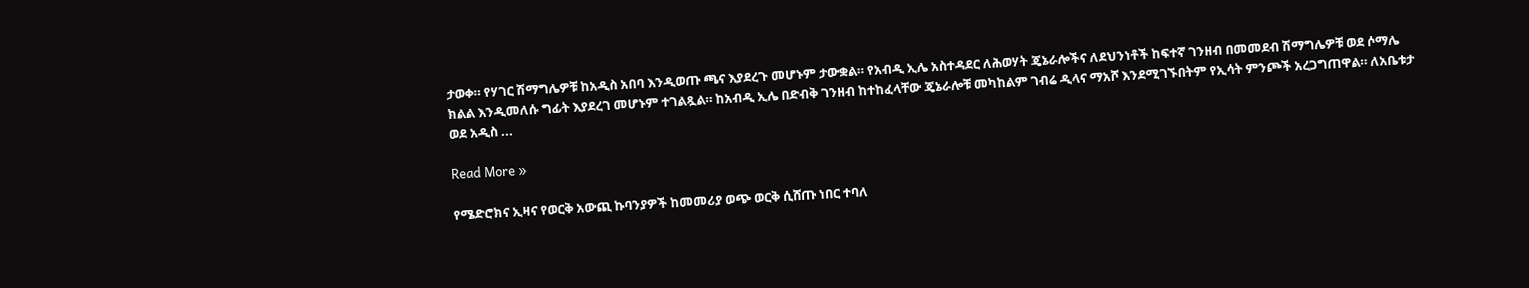ታወቀ። የሃገር ሽማግሌዎቹ ከአዲስ አበባ እንዲወጡ ጫና እያደረጉ መሆኑም ታውቋል። የአብዲ ኢሌ አስተዳደር ለሕወሃት ጄኔራሎችና ለደህንነቶች ከፍተኛ ገንዘብ በመመደብ ሽማግሌዎቹ ወደ ሶማሌ ክልል እንዲመለሱ ግፊት እያደረገ መሆኑም ተገልጿል። ከአብዲ ኢሌ በድብቅ ገንዘብ ከተከፈላቸው ጄኔራሎቹ መካከልም ገብሬ ዲላና ማአሾ እንደሚገኙበትም የኢሳት ምንጮች አረጋግጠዋል። ለአቤቱታ ወደ አዲስ ...

Read More »

የሜድሮክና ኢዛና የወርቅ አውጪ ኩባንያዎች ከመመሪያ ወጭ ወርቅ ሲሸጡ ነበር ተባለ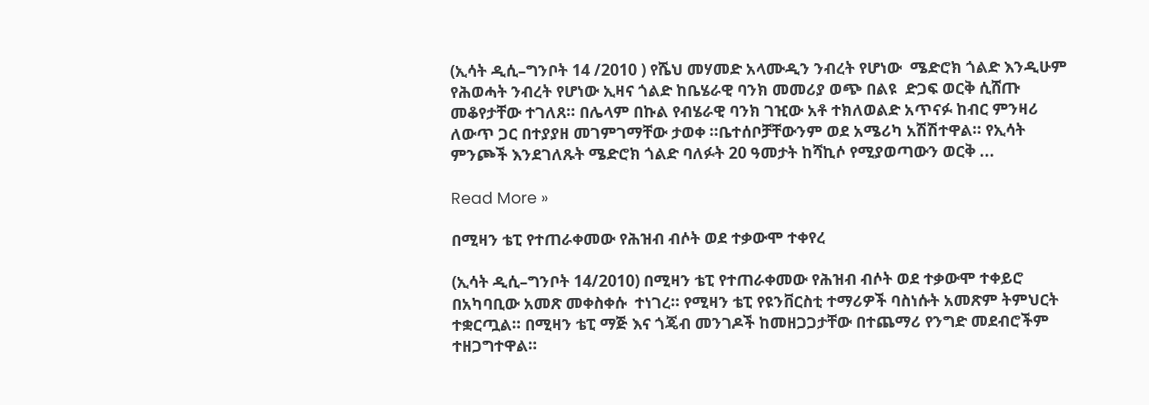(ኢሳት ዲሲ–ግንቦት 14 /2010 ) የሼህ መሃመድ አላሙዲን ንብረት የሆነው  ሜድሮክ ጎልድ እንዲሁም የሕወሓት ንብረት የሆነው ኢዛና ጎልድ ከቤሄራዊ ባንክ መመሪያ ወጭ በልዩ  ድጋፍ ወርቅ ሲሸጡ መቆየታቸው ተገለጸ። በሌላም በኩል የብሄራዊ ባንክ ገዢው አቶ ተክለወልድ አጥናፉ ከብር ምንዛሪ  ለውጥ ጋር በተያያዘ መገምገማቸው ታወቀ ።ቤተሰቦቻቸውንም ወደ አሜሪካ አሽሽተዋል። የኢሳት ምንጮች እንደገለጹት ሜድሮክ ጎልድ ባለፉት 20 ዓመታት ከሻኪሶ የሚያወጣውን ወርቅ ...

Read More »

በሚዛን ቴፒ የተጠራቀመው የሕዝብ ብሶት ወደ ተቃውሞ ተቀየረ

(ኢሳት ዲሲ–ግንቦት 14/2010) በሚዛን ቴፒ የተጠራቀመው የሕዝብ ብሶት ወደ ተቃውሞ ተቀይሮ በአካባቢው አመጽ መቀስቀሱ  ተነገረ። የሚዛን ቴፒ የዩንቨርስቲ ተማሪዎች ባስነሱት አመጽም ትምህርት ተቋርጧል። በሚዛን ቴፒ ማጅ እና ጎጄብ መንገዶች ከመዘጋጋታቸው በተጨማሪ የንግድ መደብሮችም ተዘጋግተዋል።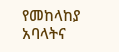የመከላከያ አባላትና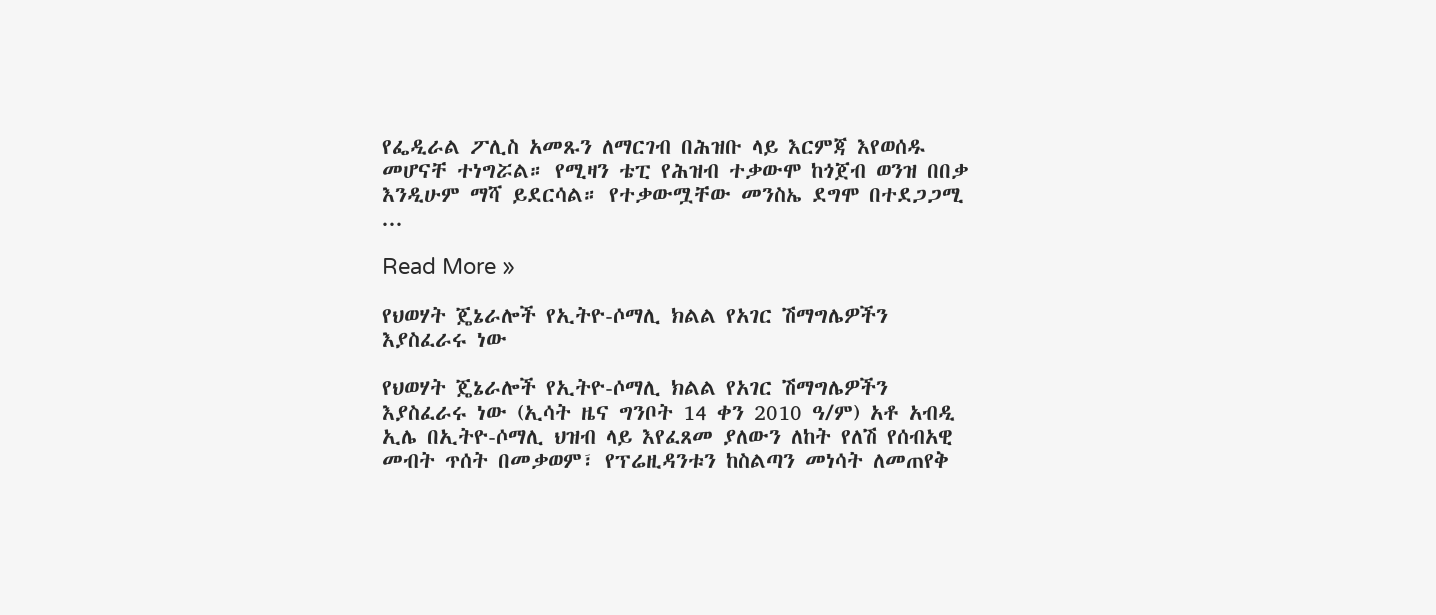የፌዲራል ፖሊስ አመጹን ለማርገብ በሕዝቡ ላይ እርምጃ እየወሰዱ መሆናቸ ተነግሯል። የሚዛን ቴፒ የሕዝብ ተቃውሞ ከጎጀብ ወንዝ በበቃ እንዲሁም ማሻ ይደርሳል። የተቃውሟቸው መንስኤ ደግሞ በተደጋጋሚ ...

Read More »

የህወሃት ጄኔራሎች የኢትዮ-ሶማሊ ክልል የአገር ሽማግሌዎችን እያስፈራሩ ነው

የህወሃት ጄኔራሎች የኢትዮ-ሶማሊ ክልል የአገር ሽማግሌዎችን እያስፈራሩ ነው (ኢሳት ዜና ግንቦት 14 ቀን 2010 ዓ/ም) አቶ አብዲ ኢሌ በኢትዮ-ሶማሊ ህዝብ ላይ እየፈጸመ ያለውን ለከት የለሽ የሰብአዊ መብት ጥሰት በመቃወም፣ የፕሬዚዳንቱን ከስልጣን መነሳት ለመጠየቅ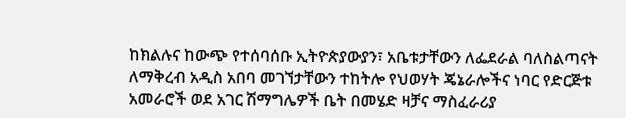ከክልሉና ከውጭ የተሰባሰቡ ኢትዮጵያውያን፣ አቤቱታቸውን ለፌደራል ባለስልጣናት ለማቅረብ አዲስ አበባ መገኘታቸውን ተከትሎ የህወሃት ጄኔራሎችና ነባር የድርጅቱ አመራሮች ወደ አገር ሽማግሌዎች ቤት በመሄድ ዛቻና ማስፈራሪያ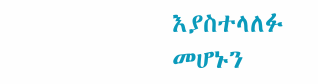እያስተላለፉ መሆኑን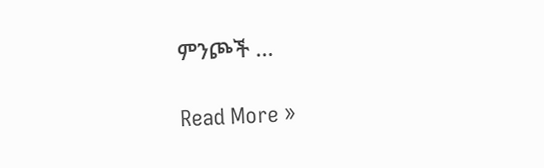ምንጮች ...

Read More »